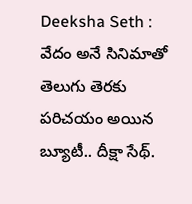Deeksha Seth : వేదం అనే సినిమాతో తెలుగు తెరకు పరిచయం అయిన బ్యూటీ.. దీక్షా సేథ్.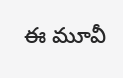ఈ మూవీ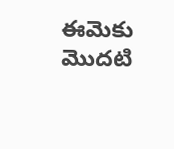ఈమెకు మొదటి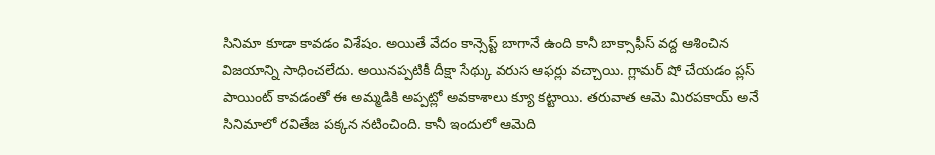సినిమా కూడా కావడం విశేషం. అయితే వేదం కాన్సెప్ట్ బాగానే ఉంది కానీ బాక్సాఫీస్ వద్ద ఆశించిన విజయాన్ని సాధించలేదు. అయినప్పటికీ దీక్షా సేథ్కు వరుస ఆఫర్లు వచ్చాయి. గ్లామర్ షో చేయడం ప్లస్ పాయింట్ కావడంతో ఈ అమ్మడికి అప్పట్లో అవకాశాలు క్యూ కట్టాయి. తరువాత ఆమె మిరపకాయ్ అనే సినిమాలో రవితేజ పక్కన నటించింది. కానీ ఇందులో ఆమెది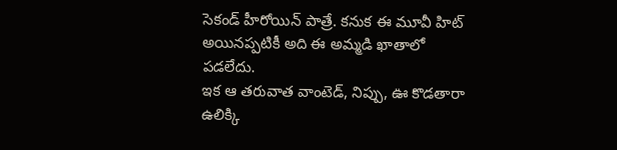సెకండ్ హీరోయిన్ పాత్రే. కనుక ఈ మూవీ హిట్ అయినప్పటికీ అది ఈ అమ్మడి ఖాతాలో పడలేదు.
ఇక ఆ తరువాత వాంటెడ్, నిప్పు, ఊ కొడతారా ఉలిక్కి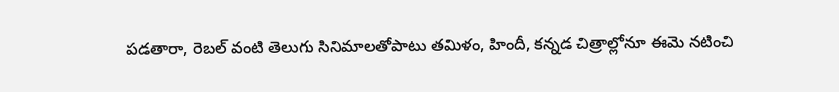పడతారా, రెబల్ వంటి తెలుగు సినిమాలతోపాటు తమిళం, హిందీ, కన్నడ చిత్రాల్లోనూ ఈమె నటించి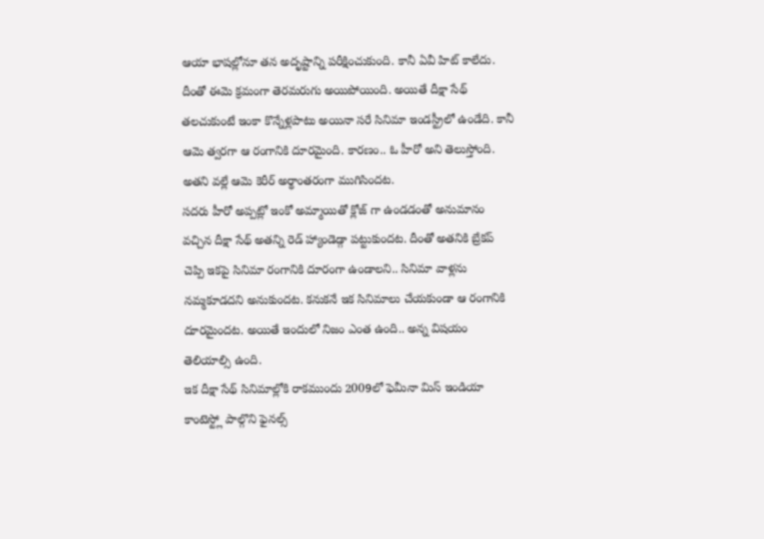ఆయా భాషల్లోనూ తన అదృష్టాన్ని పరీక్షించుకుంది. కానీ ఏవీ హిట్ కాలేదు. దీంతో ఈమె క్రమంగా తెరమరుగు అయిపోయింది. అయితే దీక్షా సేథ్ తలచుకుంటే ఇంకా కొన్నేళ్లపాటు అయినా సరే సినిమా ఇండస్ట్రీలో ఉండేది. కానీ ఆమె త్వరగా ఆ రంగానికి దూరమైంది. కారణం.. ఓ హీరో అని తెలుస్తోంది. అతని వల్లే ఆమె కెరీర్ అర్థాంతరంగా ముగిసిందట.
సదరు హీరో అప్పట్లో ఇంకో అమ్మాయితో క్లోజ్ గా ఉండడంతో అనుమానం వచ్చిన దీక్షా సేథ్ అతన్ని రెడ్ హ్యాండెడ్గా పట్టుకుందట. దీంతో అతనికి బ్రేకప్ చెప్పి ఇకపై సినిమా రంగానికి దూరంగా ఉండాలని.. సినిమా వాళ్లను నమ్మకూడదని అనుకుందట. కనుకనే ఇక సినిమాలు చేయకుండా ఆ రంగానికి దూరమైందట. అయితే ఇందులో నిజం ఎంత ఉంది.. అన్న విషయం తెలియాల్సి ఉంది.
ఇక దీక్షా సేథ్ సినిమాల్లోకి రాకముందు 2009లో ఫెమీనా మిస్ ఇండియా కాంటెస్ట్లో పాల్గొని ఫైనల్స్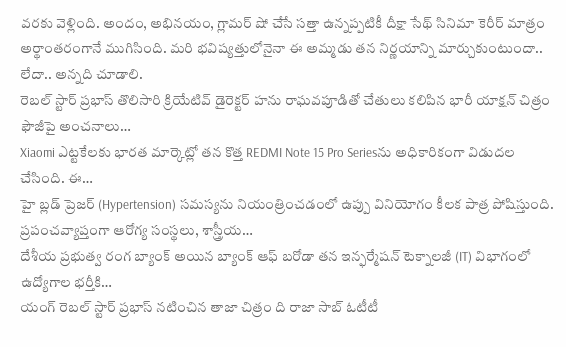వరకు వెళ్లింది. అందం, అభినయం, గ్లామర్ షో చేసే సత్తా ఉన్నప్పటికీ దీక్షా సేథ్ సినిమా కెరీర్ మాత్రం అర్థాంతరంగానే ముగిసింది. మరి భవిష్యత్తులోనైనా ఈ అమ్మడు తన నిర్ణయాన్ని మార్చుకుంటుందా.. లేదా.. అన్నది చూడాలి.
రెబల్ స్టార్ ప్రభాస్ తొలిసారి క్రియేటివ్ డైరెక్టర్ హను రాఘవపూడితో చేతులు కలిపిన భారీ యాక్షన్ చిత్రం ఫౌజీపై అంచనాలు…
Xiaomi ఎట్టకేలకు భారత మార్కెట్లో తన కొత్త REDMI Note 15 Pro Seriesను అధికారికంగా విడుదల చేసింది. ఈ…
హై బ్లడ్ ప్రెజర్ (Hypertension) సమస్యను నియంత్రించడంలో ఉప్పు వినియోగం కీలక పాత్ర పోషిస్తుంది. ప్రపంచవ్యాప్తంగా ఆరోగ్య సంస్థలు, శాస్త్రీయ…
దేశీయ ప్రభుత్వ రంగ బ్యాంక్ అయిన బ్యాంక్ ఆఫ్ బరోడా తన ఇన్ఫర్మేషన్ టెక్నాలజీ (IT) విభాగంలో ఉద్యోగాల భర్తీకి…
యంగ్ రెబల్ స్టార్ ప్రభాస్ నటించిన తాజా చిత్రం ది రాజా సాబ్ ఓటీటీ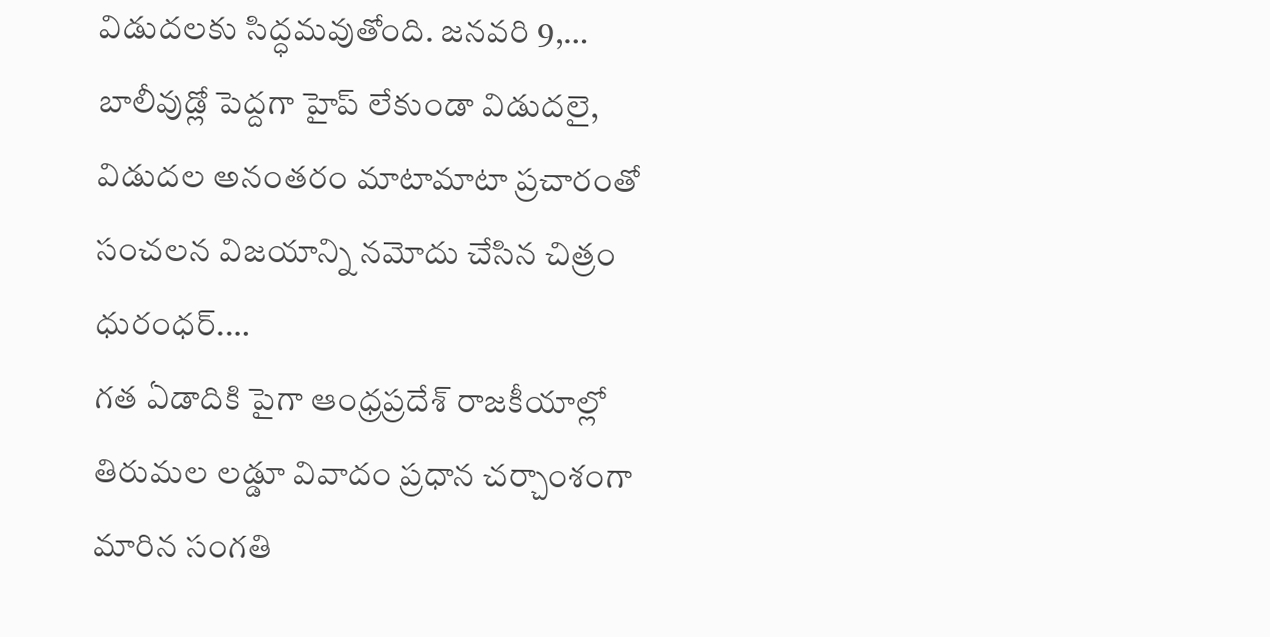విడుదలకు సిద్ధమవుతోంది. జనవరి 9,…
బాలీవుడ్లో పెద్దగా హైప్ లేకుండా విడుదలై, విడుదల అనంతరం మాటామాటా ప్రచారంతో సంచలన విజయాన్ని నమోదు చేసిన చిత్రం ధురంధర్.…
గత ఏడాదికి పైగా ఆంధ్రప్రదేశ్ రాజకీయాల్లో తిరుమల లడ్డూ వివాదం ప్రధాన చర్చాంశంగా మారిన సంగతి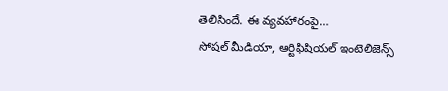తెలిసిందే. ఈ వ్యవహారంపై…
సోషల్ మీడియా, ఆర్టిఫిషియల్ ఇంటెలిజెన్స్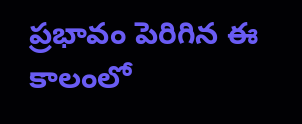ప్రభావం పెరిగిన ఈ కాలంలో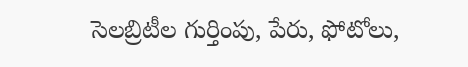సెలబ్రిటీల గుర్తింపు, పేరు, ఫోటోలు,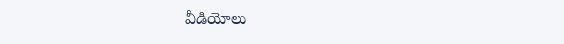వీడియోలు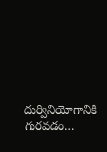దుర్వినియోగానికి గురవడం…